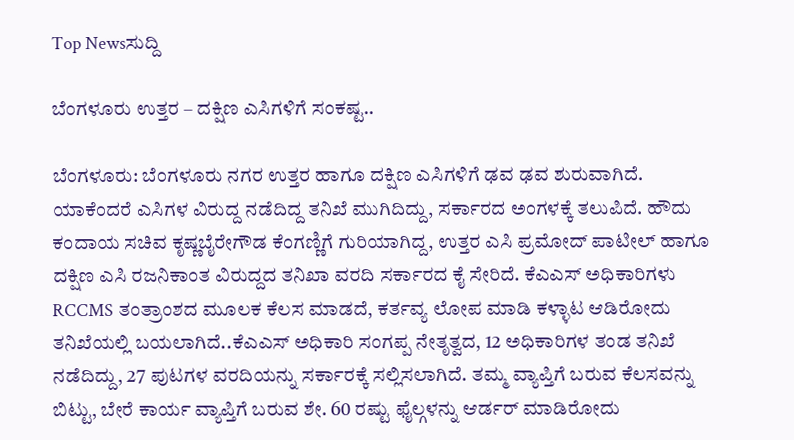Top Newsಸುದ್ದಿ

ಬೆಂಗಳೂರು ಉತ್ತರ – ದಕ್ಷಿಣ ಎಸಿಗಳಿಗೆ ಸಂಕಷ್ಟ..

ಬೆಂಗಳೂರು: ಬೆಂಗಳೂರು ನಗರ ಉತ್ತರ ಹಾಗೂ ದಕ್ಷಿಣ ಎಸಿಗಳಿಗೆ ಢವ ಢವ ಶುರುವಾಗಿದೆ. ಯಾಕೆಂದರೆ ಎಸಿಗಳ ವಿರುದ್ದ ನಡೆದಿದ್ದ ತನಿಖೆ ಮುಗಿದಿದ್ದು, ಸರ್ಕಾರದ ಅಂಗಳಕ್ಕೆ ತಲುಪಿದೆ. ಹೌದು ಕಂದಾಯ ಸಚಿವ ಕೃಷ್ಣಬೈರೇಗೌಡ ಕೆಂಗಣ್ಣಿಗೆ ಗುರಿಯಾಗಿದ್ದ, ಉತ್ತರ ಎಸಿ ಪ್ರಮೋದ್ ಪಾಟೀಲ್ ಹಾಗೂ ದಕ್ಷಿಣ ಎಸಿ ರಜನಿಕಾಂತ ವಿರುದ್ದದ ತನಿಖಾ ವರದಿ ಸರ್ಕಾರದ ಕೈ ಸೇರಿದೆ. ಕೆಎಎಸ್ ಅಧಿಕಾರಿಗಳು RCCMS ತಂತ್ರಾಂಶದ ಮೂಲಕ ಕೆಲಸ ಮಾಡದೆ, ಕರ್ತವ್ಯ ಲೋಪ ಮಾಡಿ ಕಳ್ಳಾಟ ಆಡಿರೋದು ತನಿಖೆಯಲ್ಲಿ ಬಯಲಾಗಿದೆ..ಕೆಎಎಸ್ ಅಧಿಕಾರಿ ಸಂಗಪ್ಪ ನೇತೃತ್ವದ, 12 ಅಧಿಕಾರಿಗಳ ತಂಡ ತನಿಖೆ ನಡೆದಿದ್ದು, 27 ಪುಟಗಳ ವರದಿಯನ್ನು ಸರ್ಕಾರಕ್ಕೆ ಸಲ್ಲಿಸಲಾಗಿದೆ. ತಮ್ಮ ವ್ಯಾಪ್ತಿಗೆ ಬರುವ ಕೆಲಸವನ್ನು ಬಿಟ್ಟು, ಬೇರೆ ಕಾರ್ಯ ವ್ಯಾಪ್ತಿಗೆ ಬರುವ ಶೇ. 60 ರಷ್ಟು ಫೈಲ್ಗಳನ್ನು ಆರ್ಡರ್ ಮಾಡಿರೋದು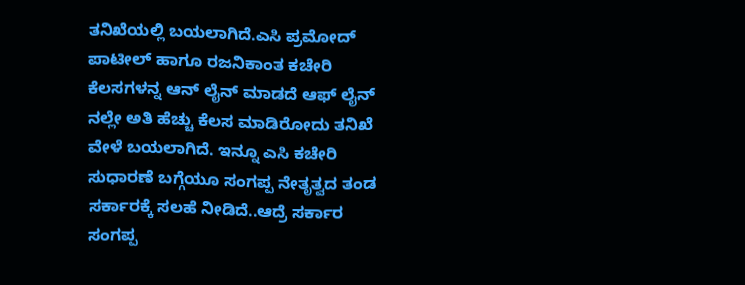ತನಿಖೆಯಲ್ಲಿ ಬಯಲಾಗಿದೆ.ಎಸಿ ಪ್ರಮೋದ್ ಪಾಟೀಲ್ ಹಾಗೂ ರಜನಿಕಾಂತ ಕಚೇರಿ ಕೆಲಸಗಳನ್ನ ಆನ್ ಲೈನ್ ಮಾಡದೆ ಆಫ್ ಲೈನ್ ನಲ್ಲೇ ಅತಿ ಹೆಚ್ಚು ಕೆಲಸ ಮಾಡಿರೋದು ತನಿಖೆ ವೇಳೆ ಬಯಲಾಗಿದೆ. ಇನ್ನೂ ಎಸಿ ಕಚೇರಿ ಸುಧಾರಣೆ ಬಗ್ಗೆಯೂ ಸಂಗಪ್ಪ ನೇತೃತ್ವದ ತಂಡ ಸರ್ಕಾರಕ್ಕೆ ಸಲಹೆ ನೀಡಿದೆ..ಆದ್ರೆ ಸರ್ಕಾರ ಸಂಗಪ್ಪ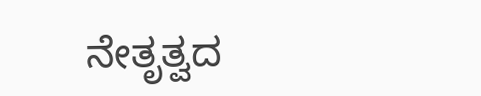ನೇತೃತ್ವದ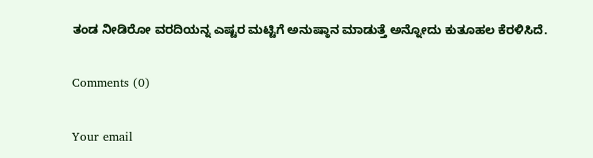ತಂಡ ನೀಡಿರೋ ವರದಿಯನ್ನ ಎಷ್ಟರ ಮಟ್ಟಿಗೆ ಅನುಷ್ಠಾನ ಮಾಡುತ್ತೆ ಅನ್ನೋದು ಕುತೂಹಲ ಕೆರಳಿಸಿದೆ.

Comments (0)

Your email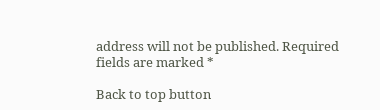address will not be published. Required fields are marked *

Back to top button